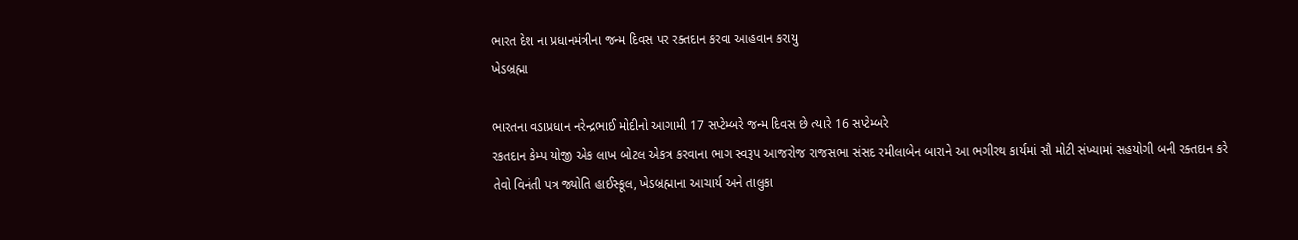ભારત દેશ ના પ્રધાનમંત્રીના જન્મ દિવસ પર રક્તદાન કરવા આહવાન કરાયુ
ખેડબ્રહ્મા

ભારતના વડાપ્રધાન નરેન્દ્રભાઈ મોદીનો આગામી 17 સપ્ટેમ્બરે જન્મ દિવસ છે ત્યારે 16 સપ્ટેમ્બરે
રકતદાન કેમ્પ યોજી એક લાખ બોટલ એકત્ર કરવાના ભાગ સ્વરૂપ આજરોજ રાજસભા સંસદ રમીલાબેન બારાને આ ભગીરથ કાર્યમાં સૌ મોટી સંખ્યામાં સહયોગી બની રક્તદાન કરે તેવો વિનંતી પત્ર જ્યોતિ હાઈસ્કૂલ, ખેડબ્રહ્માના આચાર્ય અને તાલુકા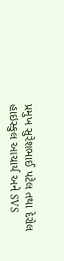પ્રમુખ સુરેશભાઈ પટેલ તથા દેરોલ હાઇસ્કુલ આચાર્ય અને SVS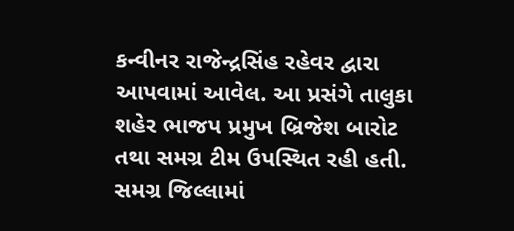કન્વીનર રાજેન્દ્રસિંહ રહેવર દ્વારા આપવામાં આવેલ. આ પ્રસંગે તાલુકા શહેર ભાજપ પ્રમુખ બ્રિજેશ બારોટ તથા સમગ્ર ટીમ ઉપસ્થિત રહી હતી. સમગ્ર જિલ્લામાં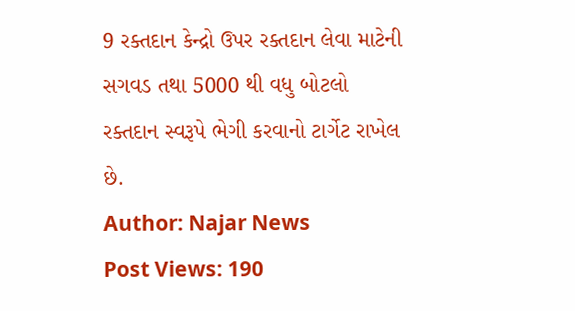9 રક્તદાન કેન્દ્રો ઉપર રક્તદાન લેવા માટેની સગવડ તથા 5000 થી વધુ બોટલો રક્તદાન સ્વરૂપે ભેગી કરવાનો ટાર્ગેટ રાખેલ છે.
Author: Najar News
Post Views: 190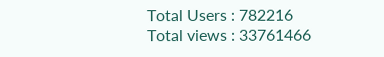Total Users : 782216
Total views : 33761466